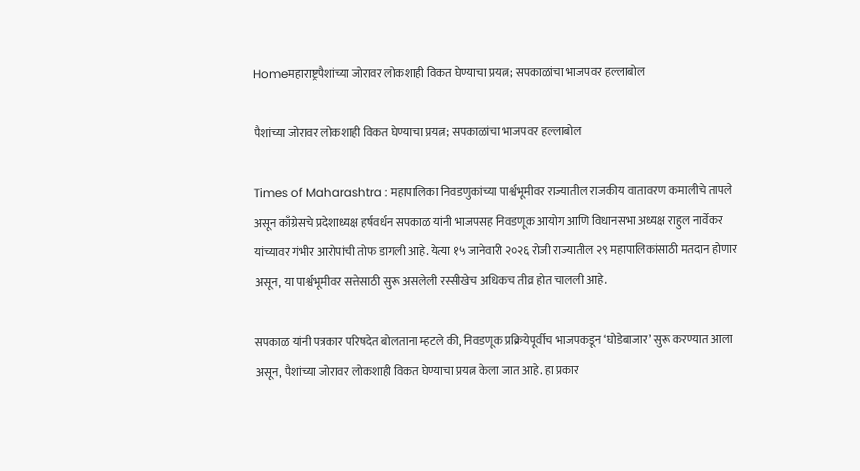Homeमहाराष्ट्रपैशांच्या जोरावर लोकशाही विकत घेण्याचा प्रयत्न; सपकाळांचा भाजपवर हल्लाबोल

पैशांच्या जोरावर लोकशाही विकत घेण्याचा प्रयत्न; सपकाळांचा भाजपवर हल्लाबोल

Times of Maharashtra : महापालिका निवडणुकांच्या पार्श्वभूमीवर राज्यातील राजकीय वातावरण कमालीचे तापले असून काँग्रेसचे प्रदेशाध्यक्ष हर्षवर्धन सपकाळ यांनी भाजपसह निवडणूक आयोग आणि विधानसभा अध्यक्ष राहुल नार्वेकर यांच्यावर गंभीर आरोपांची तोफ डागली आहे. येत्या १५ जानेवारी २०२६ रोजी राज्यातील २९ महापालिकांसाठी मतदान होणार असून, या पार्श्वभूमीवर सत्तेसाठी सुरू असलेली रस्सीखेच अधिकच तीव्र होत चालली आहे.

सपकाळ यांनी पत्रकार परिषदेत बोलताना म्हटले की, निवडणूक प्रक्रियेपूर्वीच भाजपकडून ‘घोडेबाजार’ सुरू करण्यात आला असून, पैशांच्या जोरावर लोकशाही विकत घेण्याचा प्रयत्न केला जात आहे. हा प्रकार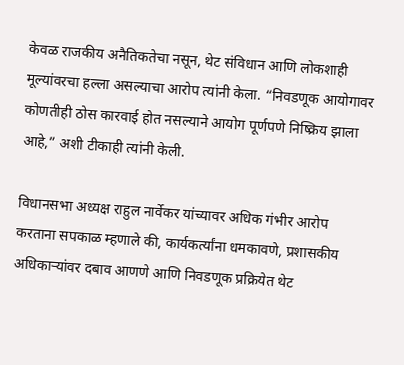केवळ राजकीय अनैतिकतेचा नसून, थेट संविधान आणि लोकशाही मूल्यांवरचा हल्ला असल्याचा आरोप त्यांनी केला. “निवडणूक आयोगावर कोणतीही ठोस कारवाई होत नसल्याने आयोग पूर्णपणे निष्क्रिय झाला आहे,” अशी टीकाही त्यांनी केली.

विधानसभा अध्यक्ष राहुल नार्वेकर यांच्यावर अधिक गंभीर आरोप करताना सपकाळ म्हणाले की, कार्यकर्त्यांना धमकावणे, प्रशासकीय अधिकाऱ्यांवर दबाव आणणे आणि निवडणूक प्रक्रियेत थेट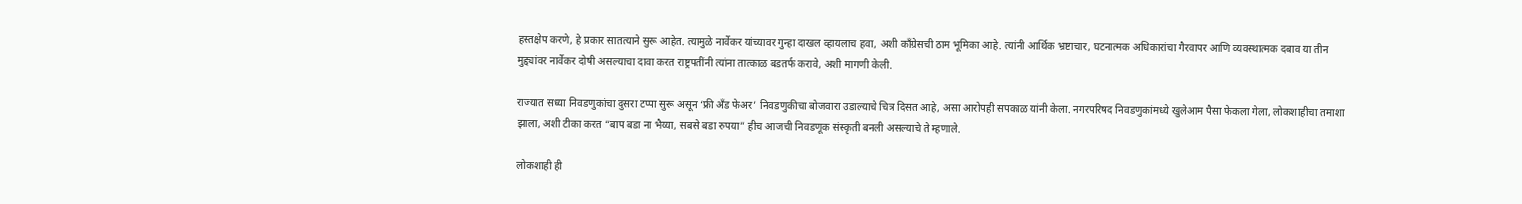हस्तक्षेप करणे, हे प्रकार सातत्याने सुरू आहेत. त्यामुळे नार्वेकर यांच्यावर गुन्हा दाखल व्हायलाच हवा, अशी काँग्रेसची ठाम भूमिका आहे. त्यांनी आर्थिक भ्रष्टाचार, घटनात्मक अधिकारांचा गैरवापर आणि व्यवस्थात्मक दबाव या तीन मुद्द्यांवर नार्वेकर दोषी असल्याचा दावा करत राष्ट्रपतींनी त्यांना तात्काळ बडतर्फ करावे, अशी मागणी केली.

राज्यात सध्या निवडणुकांचा दुसरा टप्पा सुरू असून ‘फ्री अँड फेअर’ निवडणुकीचा बोजवारा उडाल्याचे चित्र दिसत आहे, असा आरोपही सपकाळ यांनी केला. नगरपरिषद निवडणुकांमध्ये खुलेआम पैसा फेकला गेला, लोकशाहीचा तमाशा झाला, अशी टीका करत “बाप बडा ना भैय्या, सबसे बडा रुपया” हीच आजची निवडणूक संस्कृती बनली असल्याचे ते म्हणाले.

लोकशाही ही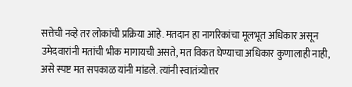सत्तेची नव्हे तर लोकांची प्रक्रिया आहे. मतदान हा नागरिकांचा मूलभूत अधिकार असून उमेदवारांनी मतांची भीक मागायची असते, मत विकत घेण्याचा अधिकार कुणालाही नाही, असे स्पष्ट मत सपकाळ यांनी मांडले. त्यांनी स्वातंत्र्योत्तर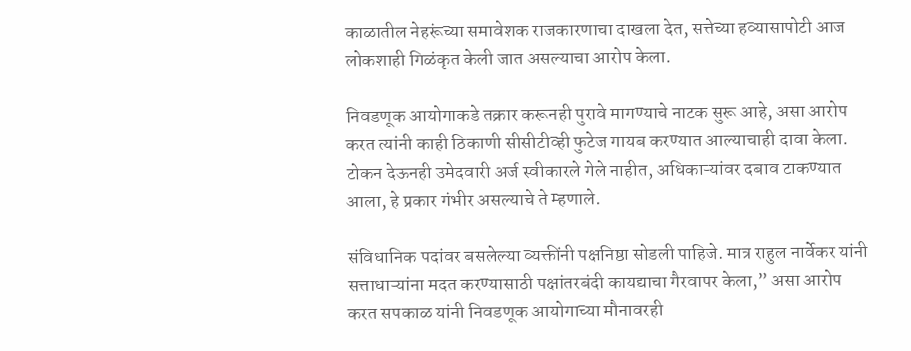काळातील नेहरूंच्या समावेशक राजकारणाचा दाखला देत, सत्तेच्या हव्यासापोटी आज लोकशाही गिळंकृत केली जात असल्याचा आरोप केला.

निवडणूक आयोगाकडे तक्रार करूनही पुरावे मागण्याचे नाटक सुरू आहे, असा आरोप करत त्यांनी काही ठिकाणी सीसीटीव्ही फुटेज गायब करण्यात आल्याचाही दावा केला. टोकन देऊनही उमेदवारी अर्ज स्वीकारले गेले नाहीत, अधिकाऱ्यांवर दबाव टाकण्यात आला, हे प्रकार गंभीर असल्याचे ते म्हणाले.

संविधानिक पदांवर बसलेल्या व्यक्तींनी पक्षनिष्ठा सोडली पाहिजे. मात्र राहुल नार्वेकर यांनी सत्ताधाऱ्यांना मदत करण्यासाठी पक्षांतरबंदी कायद्याचा गैरवापर केला,” असा आरोप करत सपकाळ यांनी निवडणूक आयोगाच्या मौनावरही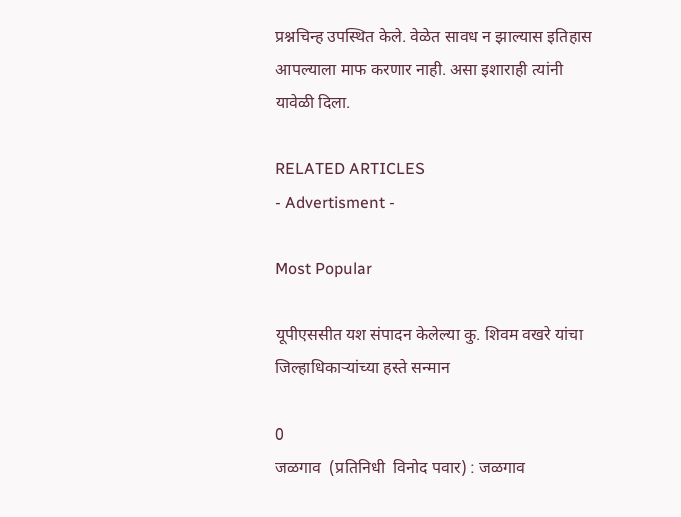प्रश्नचिन्ह उपस्थित केले. वेळेत सावध न झाल्यास इतिहास आपल्याला माफ करणार नाही. असा इशाराही त्यांनी यावेळी दिला.

RELATED ARTICLES
- Advertisment -

Most Popular

यूपीएससीत यश संपादन केलेल्या कु. शिवम वखरे यांचा जिल्हाधिकाऱ्यांच्या हस्ते सन्मान

0
जळगाव  (प्रतिनिधी  विनोद पवार) : जळगाव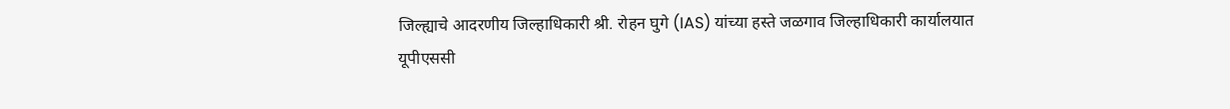जिल्ह्याचे आदरणीय जिल्हाधिकारी श्री. रोहन घुगे (IAS) यांच्या हस्ते जळगाव जिल्हाधिकारी कार्यालयात यूपीएससी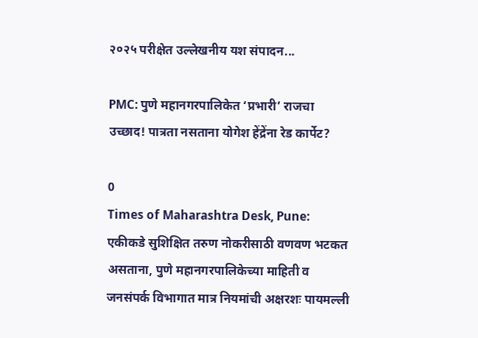२०२५ परीक्षेत उल्लेखनीय यश संपादन...

PMC: पुणे महानगरपालिकेत ‘प्रभारी’ राजचा उच्छाद! पात्रता नसताना योगेश हेंद्रेंना रेड कार्पेट?

0
Times of Maharashtra Desk, Pune: एकीकडे सुशिक्षित तरुण नोकरीसाठी वणवण भटकत असताना, पुणे महानगरपालिकेच्या माहिती व जनसंपर्क विभागात मात्र नियमांची अक्षरशः पायमल्ली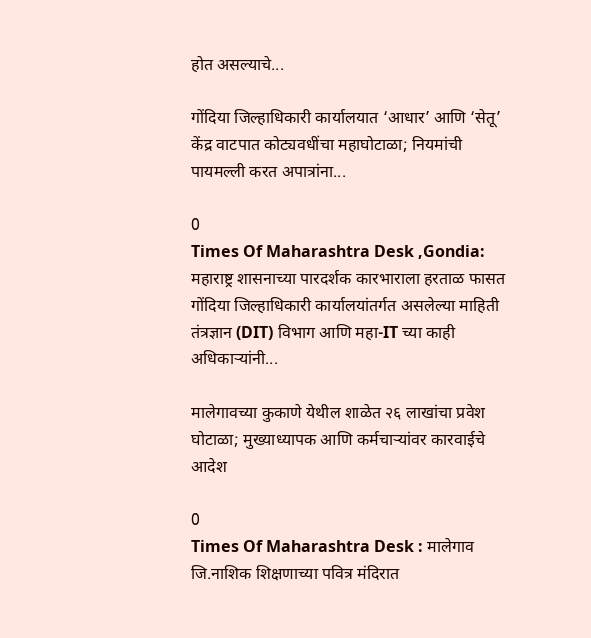होत असल्याचे...

गोंदिया जिल्हाधिकारी कार्यालयात ‘आधार’ आणि ‘सेतू’ केंद्र वाटपात कोट्यवधींचा महाघोटाळा; नियमांची पायमल्ली करत अपात्रांना...

0
Times Of Maharashtra Desk ,Gondia: महाराष्ट्र शासनाच्या पारदर्शक कारभाराला हरताळ फासत गोंदिया जिल्हाधिकारी कार्यालयांतर्गत असलेल्या माहिती तंत्रज्ञान (DIT) विभाग आणि महा-IT च्या काही अधिकाऱ्यांनी...

मालेगावच्या कुकाणे येथील शाळेत २६ लाखांचा प्रवेश घोटाळा; मुख्याध्यापक आणि कर्मचाऱ्यांवर कारवाईचे आदेश

0
Times Of Maharashtra Desk : मालेगाव जि.नाशिक शिक्षणाच्या पवित्र मंदिरात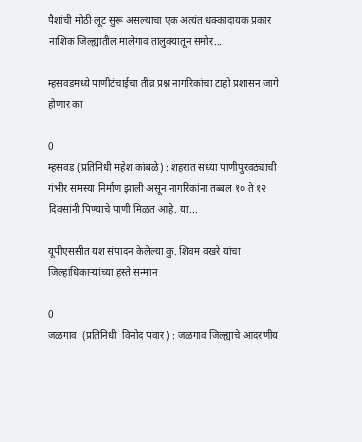पैशांची मोठी लूट सुरू असल्याचा एक अत्यंत धक्कादायक प्रकार नाशिक जिल्ह्यातील मालेगाव तालुक्यातून समोर...

म्हसवडमध्ये पाणीटंचाईचा तीव्र प्रश्न नागरिकांचा टाहो प्रशासन जागे होणार का

0
म्हसवड (प्रतिनिधी महेश कांबळे) : शहरात सध्या पाणीपुरवठ्याची गंभीर समस्या निर्माण झाली असून नागरिकांना तब्बल १० ते १२ दिवसांनी पिण्याचे पाणी मिळत आहे. या...

यूपीएससीत यश संपादन केलेल्या कु. शिवम वखरे यांचा जिल्हाधिकाऱ्यांच्या हस्ते सन्मान

0
जळगाव  (प्रतिनिधी  विनोद पवार) : जळगाव जिल्ह्याचे आदरणीय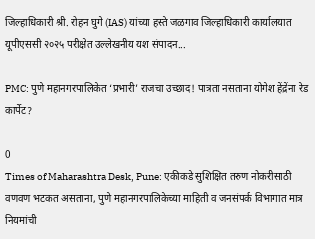जिल्हाधिकारी श्री. रोहन घुगे (IAS) यांच्या हस्ते जळगाव जिल्हाधिकारी कार्यालयात यूपीएससी २०२५ परीक्षेत उल्लेखनीय यश संपादन...

PMC: पुणे महानगरपालिकेत ‘प्रभारी’ राजचा उच्छाद! पात्रता नसताना योगेश हेंद्रेंना रेड कार्पेट?

0
Times of Maharashtra Desk, Pune: एकीकडे सुशिक्षित तरुण नोकरीसाठी वणवण भटकत असताना, पुणे महानगरपालिकेच्या माहिती व जनसंपर्क विभागात मात्र नियमांची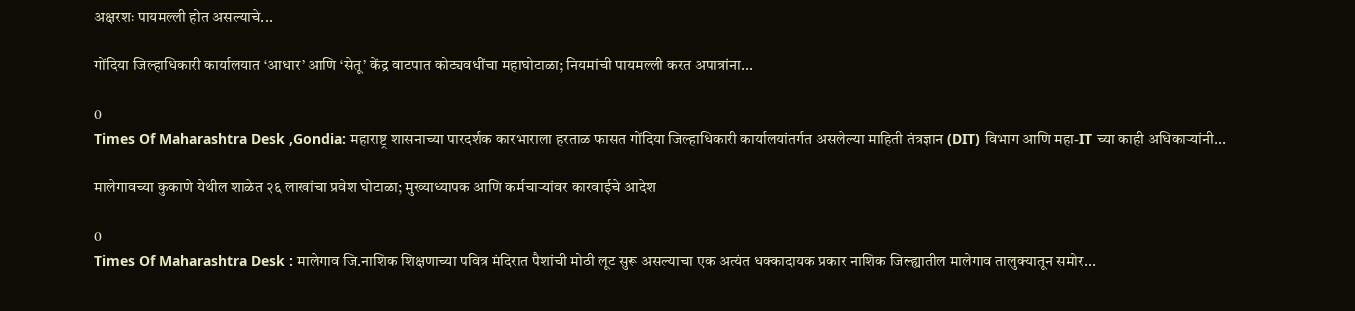अक्षरशः पायमल्ली होत असल्याचे...

गोंदिया जिल्हाधिकारी कार्यालयात ‘आधार’ आणि ‘सेतू’ केंद्र वाटपात कोट्यवधींचा महाघोटाळा; नियमांची पायमल्ली करत अपात्रांना...

0
Times Of Maharashtra Desk ,Gondia: महाराष्ट्र शासनाच्या पारदर्शक कारभाराला हरताळ फासत गोंदिया जिल्हाधिकारी कार्यालयांतर्गत असलेल्या माहिती तंत्रज्ञान (DIT) विभाग आणि महा-IT च्या काही अधिकाऱ्यांनी...

मालेगावच्या कुकाणे येथील शाळेत २६ लाखांचा प्रवेश घोटाळा; मुख्याध्यापक आणि कर्मचाऱ्यांवर कारवाईचे आदेश

0
Times Of Maharashtra Desk : मालेगाव जि.नाशिक शिक्षणाच्या पवित्र मंदिरात पैशांची मोठी लूट सुरू असल्याचा एक अत्यंत धक्कादायक प्रकार नाशिक जिल्ह्यातील मालेगाव तालुक्यातून समोर...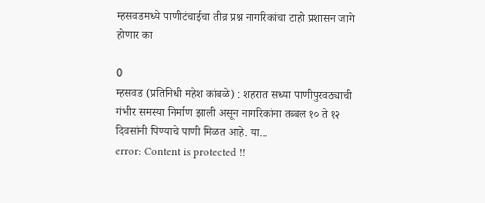म्हसवडमध्ये पाणीटंचाईचा तीव्र प्रश्न नागरिकांचा टाहो प्रशासन जागे होणार का

0
म्हसवड (प्रतिनिधी महेश कांबळे) : शहरात सध्या पाणीपुरवठ्याची गंभीर समस्या निर्माण झाली असून नागरिकांना तब्बल १० ते १२ दिवसांनी पिण्याचे पाणी मिळत आहे. या...
error: Content is protected !!